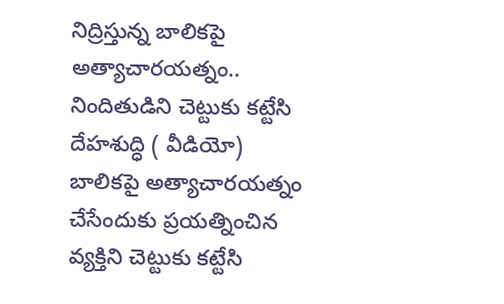నిద్రిస్తున్న బాలికపై అత్యాచారయత్నం.. నిందితుడిని చెట్టుకు కట్టేసి దేహశుద్ధి ( వీడియో)
బాలికపై అత్యాచారయత్నం చేసేందుకు ప్రయత్నించిన వ్యక్తిని చెట్టుకు కట్టేసి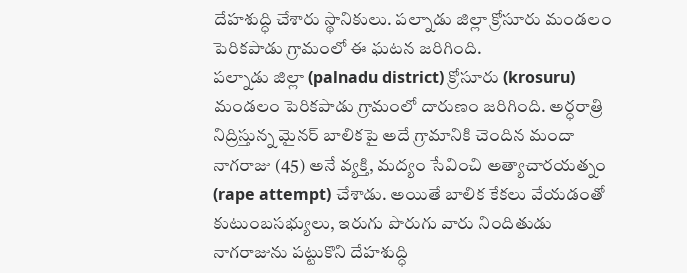దేహశుద్ధి చేశారు స్థానికులు. పల్నాడు జిల్లా క్రోసూరు మండలం పెరికపాడు గ్రామంలో ఈ ఘటన జరిగింది.
పల్నాడు జిల్లా (palnadu district) క్రోసూరు (krosuru) మండలం పెరికపాడు గ్రామంలో దారుణం జరిగింది. అర్ధరాత్రి నిద్రిస్తున్న మైనర్ బాలికపై అదే గ్రామానికి చెందిన మందా నాగరాజు (45) అనే వ్యక్తి, మద్యం సేవించి అత్యాచారయత్నం (rape attempt) చేశాడు. అయితే బాలిక కేకలు వేయడంతో కుటుంబసభ్యులు, ఇరుగు పొరుగు వారు నిందితుడు నాగరాజును పట్టుకొని దేహశుద్ధి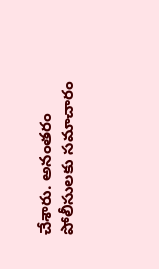చేశారు. అనంతరం పోలీసులకు సమాచారం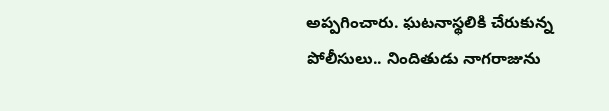అప్పగించారు. ఘటనాస్థలికి చేరుకున్న పోలీసులు.. నిందితుడు నాగరాజును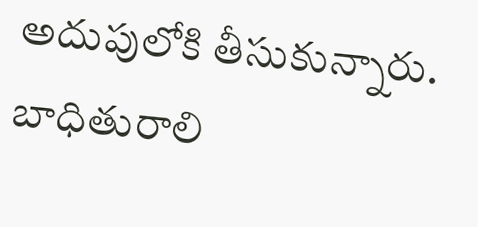అదుపులోకి తీసుకున్నారు. బాధితురాలి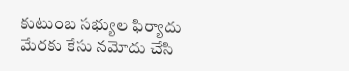కుటుంబ సభ్యుల ఫిర్యాదు మేరకు కేసు నమోదు చేసి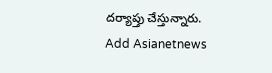దర్యాప్తు చేస్తున్నారు.
Add Asianetnews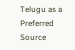Telugu as a Preferred Source